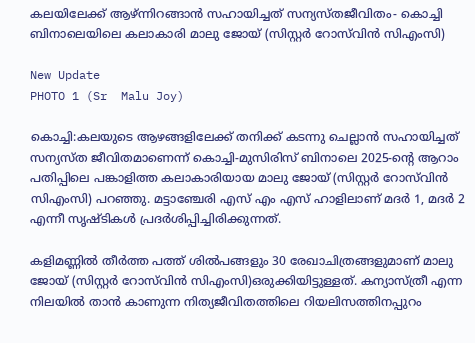കലയിലേക്ക് ആഴ്ന്നിറങ്ങാന്‍ സഹായിച്ചത് സന്യസ്തജീവിതം- കൊച്ചി ബിനാലെയിലെ കലാകാരി മാലു ജോയ് (സിസ്റ്റര്‍ റോസ്‌വിൻ സിഎംസി)

New Update
PHOTO 1 (Sr  Malu Joy)

കൊച്ചി:കലയുടെ ആഴങ്ങളിലേക്ക് തനിക്ക് കടന്നു ചെല്ലാന്‍ സഹായിച്ചത് സന്യസ്ത ജീവിതമാണെന്ന് കൊച്ചി-മുസിരിസ് ബിനാലെ 2025-ന്റെ ആറാം പതിപ്പിലെ പങ്കാളിത്ത കലാകാരിയായ മാലു ജോയ് (സിസ്റ്റര്‍ റോസ്‌വിൻ സിഎംസി) പറഞ്ഞു. മട്ടാഞ്ചേരി എസ് എം എസ് ഹാളിലാണ് മദര്‍ 1, മദര്‍ 2 എന്നീ സൃഷ്ടികള്‍ പ്രദര്‍ശിപ്പിച്ചിരിക്കുന്നത്.

കളിമണ്ണില്‍ തീര്‍ത്ത പത്ത് ശില്‍പങ്ങളും 30 രേഖാചിത്രങ്ങളുമാണ് മാലു ജോയ് (സിസ്റ്റര്‍ റോസ്‌വിൻ സിഎംസി)ഒരുക്കിയിട്ടുള്ളത്. കന്യാസ്ത്രീ എന്ന നിലയില്‍ താന്‍ കാണുന്ന നിത്യജീവിതത്തിലെ റിയലിസത്തിനപ്പുറം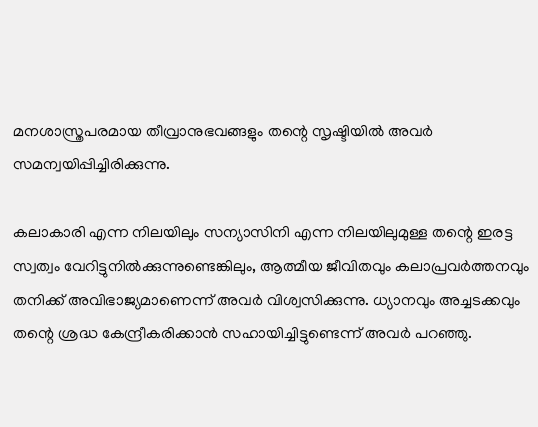മനശാസ്ത്രപരമായ തീവ്രാനുഭവങ്ങളും തന്റെ സൃഷ്ടിയില്‍ അവര്‍ സമന്വയിപ്പിച്ചിരിക്കുന്നു.

കലാകാരി എന്ന നിലയിലും സന്യാസിനി എന്ന നിലയിലുമുള്ള തന്റെ ഇരട്ട സ്വത്വം വേറിട്ടുനിൽക്കുന്നുണ്ടെങ്കിലും, ആത്മീയ ജീവിതവും കലാപ്രവർത്തനവും തനിക്ക് അവിഭാജ്യമാണെന്ന് അവർ വിശ്വസിക്കുന്നു. ധ്യാനവും അച്ചടക്കവും തന്റെ ശ്രദ്ധ കേന്ദ്രീകരിക്കാൻ സഹായിച്ചിട്ടുണ്ടെന്ന് അവര്‍ പറഞ്ഞു.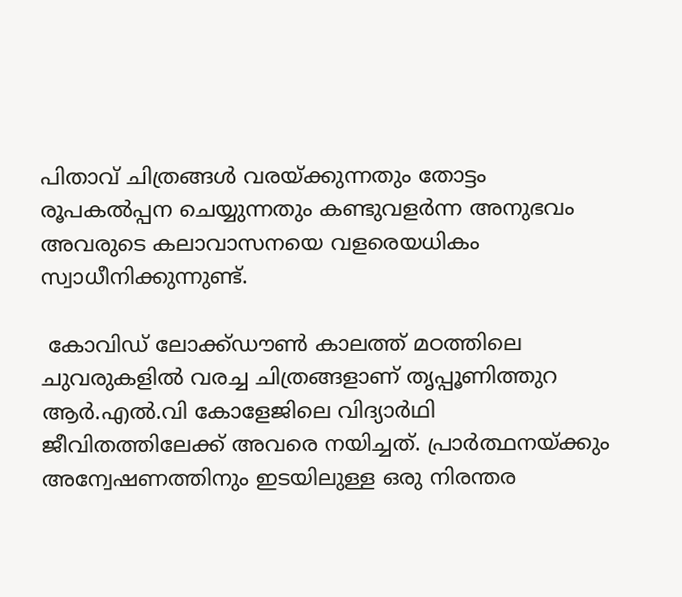പിതാവ് ചിത്രങ്ങൾ വരയ്ക്കുന്നതും തോട്ടം രൂപകൽപ്പന ചെയ്യുന്നതും കണ്ടുവളർന്ന അനുഭവം അവരുടെ കലാവാസനയെ വളരെയധികം സ്വാധീനിക്കുന്നുണ്ട്.

 കോവിഡ് ലോക്ക്ഡൗൺ കാലത്ത് മഠത്തിലെ ചുവരുകളിൽ വരച്ച ചിത്രങ്ങളാണ് തൃപ്പൂണിത്തുറ ആർ.എൽ.വി കോളേജിലെ വിദ്യാര്‍ഥി ജീവിതത്തിലേക്ക് അവരെ നയിച്ചത്. പ്രാർത്ഥനയ്ക്കും അന്വേഷണത്തിനും ഇടയിലുള്ള ഒരു നിരന്തര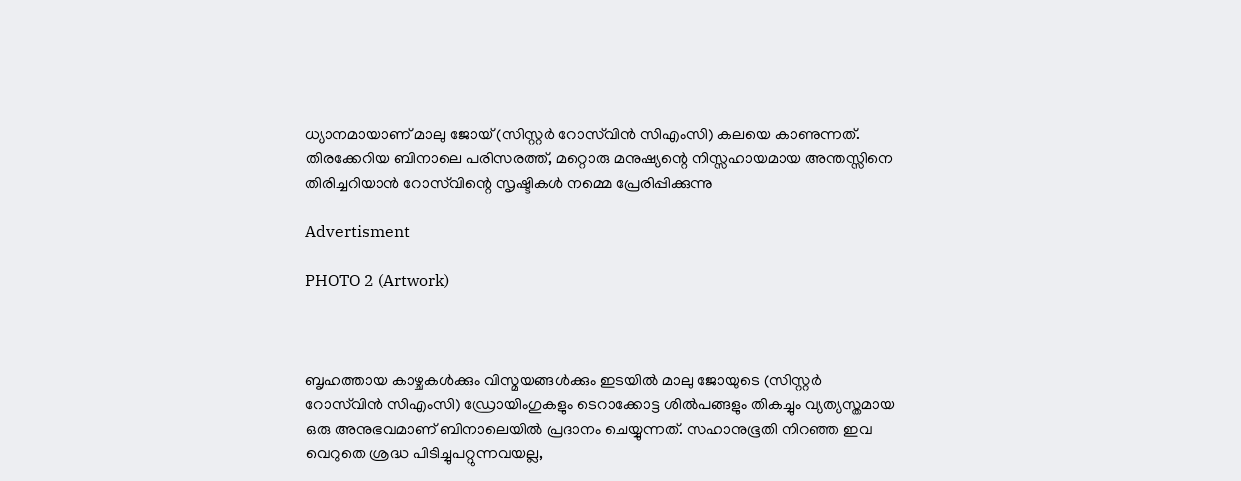ധ്യാനമായാണ് മാലു ജോയ് (സിസ്റ്റര്‍ റോസ്‌വിൻ സിഎംസി) കലയെ കാണുന്നത്. തിരക്കേറിയ ബിനാലെ പരിസരത്ത്, മറ്റൊരു മനുഷ്യന്റെ നിസ്സഹായമായ അന്തസ്സിനെ തിരിച്ചറിയാൻ റോസ്‌വിന്റെ സൃഷ്ടികൾ നമ്മെ പ്രേരിപ്പിക്കുന്നു

Advertisment

PHOTO 2 (Artwork)



ബൃഹത്തായ കാഴ്ചകൾക്കും വിസ്മയങ്ങൾക്കും ഇടയിൽ മാലു ജോയുടെ (സിസ്റ്റര്‍ റോസ്‌വിൻ സിഎംസി) ഡ്രോയിംഗുകളും ടെറാക്കോട്ട ശിൽപങ്ങളും തികച്ചും വ്യത്യസ്തമായ ഒരു അനുഭവമാണ് ബിനാലെയില്‍ പ്രദാനം ചെയ്യുന്നത്. സഹാനുഭൂതി നിറഞ്ഞ ഇവ വെറുതെ ശ്രദ്ധ പിടിച്ചുപറ്റുന്നവയല്ല,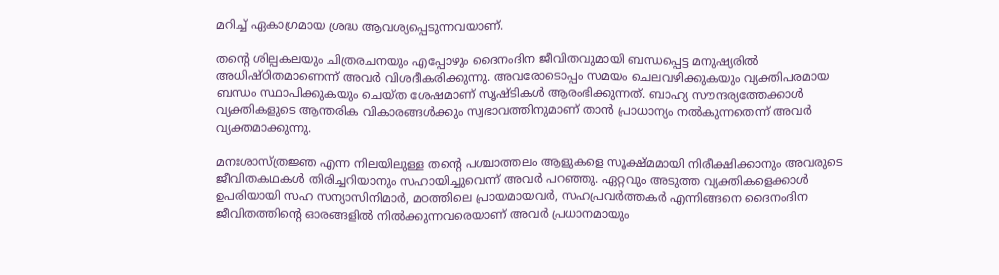മറിച്ച് ഏകാഗ്രമായ ശ്രദ്ധ ആവശ്യപ്പെടുന്നവയാണ്.

തന്റെ ശില്പകലയും ചിത്രരചനയും എപ്പോഴും ദൈനംദിന ജീവിതവുമായി ബന്ധപ്പെട്ട മനുഷ്യരിൽ അധിഷ്ഠിതമാണെന്ന് അവർ വിശദീകരിക്കുന്നു. അവരോടൊപ്പം സമയം ചെലവഴിക്കുകയും വ്യക്തിപരമായ ബന്ധം സ്ഥാപിക്കുകയും ചെയ്ത ശേഷമാണ് സൃഷ്ടികൾ ആരംഭിക്കുന്നത്. ബാഹ്യ സൗന്ദര്യത്തേക്കാൾ വ്യക്തികളുടെ ആന്തരിക വികാരങ്ങൾക്കും സ്വഭാവത്തിനുമാണ് താൻ പ്രാധാന്യം നൽകുന്നതെന്ന് അവര്‍ വ്യക്തമാക്കുന്നു.

മനഃശാസ്ത്രജ്ഞ എന്ന നിലയിലുള്ള തന്റെ പശ്ചാത്തലം ആളുകളെ സൂക്ഷ്മമായി നിരീക്ഷിക്കാനും അവരുടെ ജീവിതകഥകൾ തിരിച്ചറിയാനും സഹായിച്ചുവെന്ന് അവര്‍ പറഞ്ഞു. ഏറ്റവും അടുത്ത വ്യക്തികളെക്കാൾ ഉപരിയായി സഹ സന്യാസിനിമാർ, മഠത്തിലെ പ്രായമായവർ, സഹപ്രവർത്തകർ എന്നിങ്ങനെ ദൈനംദിന ജീവിതത്തിന്റെ ഓരങ്ങളിൽ നിൽക്കുന്നവരെയാണ് അവർ പ്രധാനമായും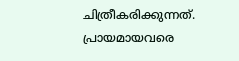ചിത്രീകരിക്കുന്നത്. പ്രായമായവരെ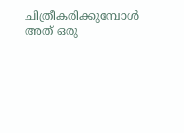ചിത്രീകരിക്കുമ്പോൾ അത് ഒരു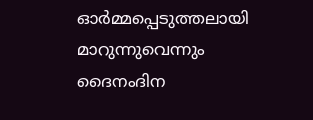ഓർമ്മപ്പെടുത്തലായി മാറുന്നുവെന്നും ദൈനംദിന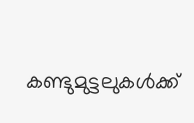കണ്ടുമുട്ടലുകൾക്ക്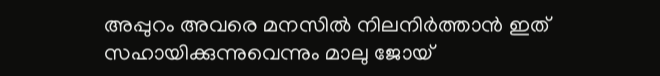അപ്പുറം അവരെ മനസില്‍ നിലനിർത്താൻ ഇത് സഹായിക്കുന്നുവെന്നും മാലു ജോയ്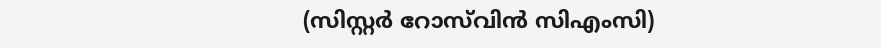(സിസ്റ്റര്‍ റോസ്‌വിൻ സിഎംസി)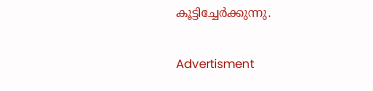കൂട്ടിച്ചേർക്കുന്നു.

Advertisment